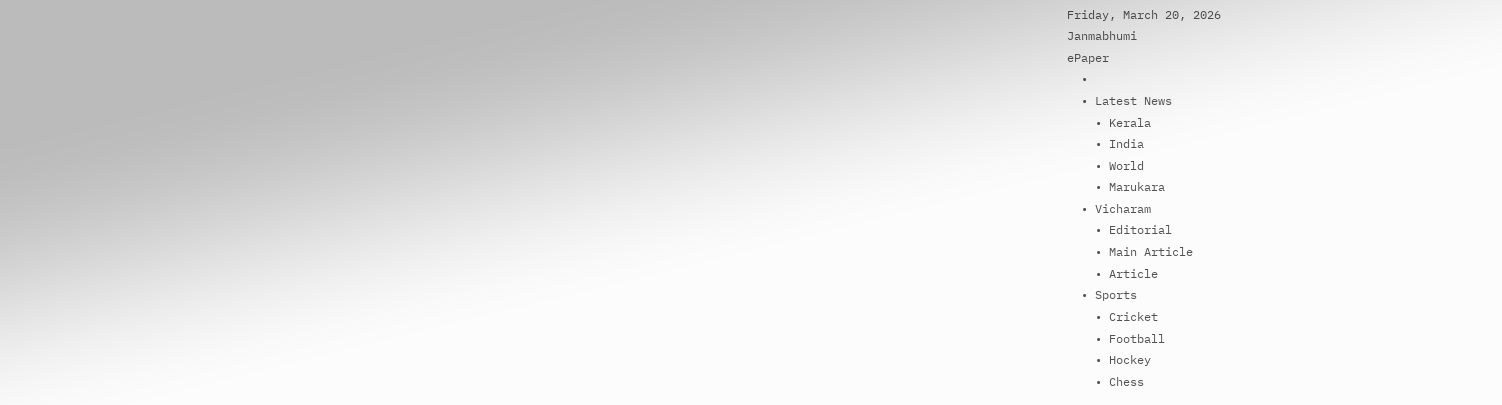Friday, March 20, 2026
Janmabhumi
ePaper
  •
  • Latest News
    • Kerala
    • India
    • World
    • Marukara
  • Vicharam
    • Editorial
    • Main Article
    • Article
  • Sports
    • Cricket
    • Football
    • Hockey
    • Chess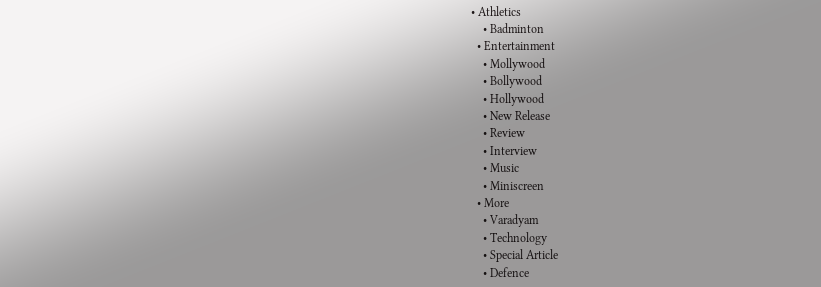• Athletics
    • Badminton
  • Entertainment
    • Mollywood
    • Bollywood
    • Hollywood
    • New Release
    • Review
    • Interview
    • Music
    • Miniscreen
  • More
    • Varadyam
    • Technology
    • Special Article
    • Defence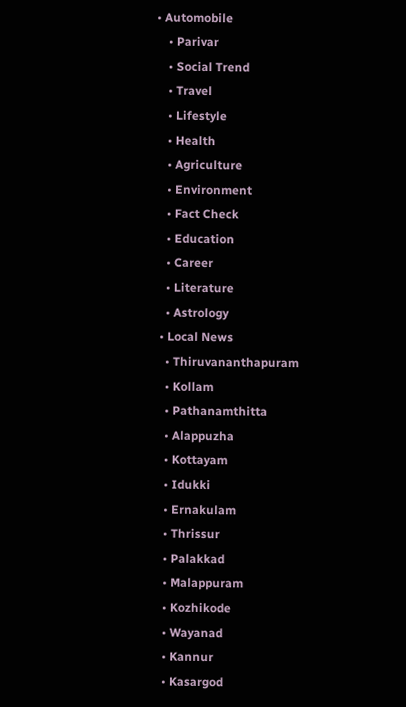• Automobile
    • Parivar
    • Social Trend
    • Travel
    • Lifestyle
    • Health
    • Agriculture
    • Environment
    • Fact Check
    • Education
    • Career
    • Literature
    • Astrology
  • Local News
    • Thiruvananthapuram
    • Kollam
    • Pathanamthitta
    • Alappuzha
    • Kottayam
    • Idukki
    • Ernakulam
    • Thrissur
    • Palakkad
    • Malappuram
    • Kozhikode
    • Wayanad
    • Kannur
    • Kasargod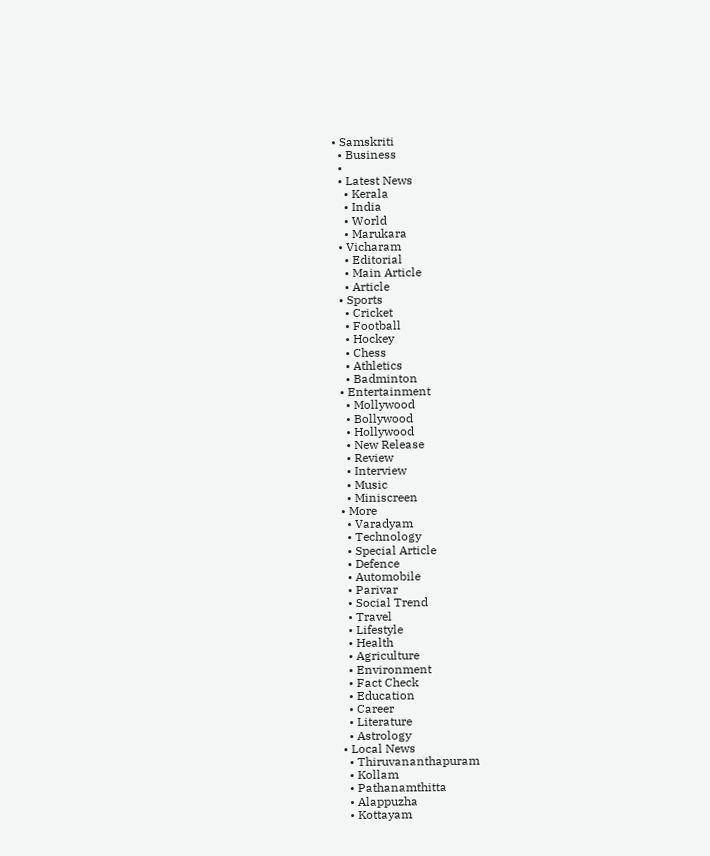• Samskriti
  • Business
  •
  • Latest News
    • Kerala
    • India
    • World
    • Marukara
  • Vicharam
    • Editorial
    • Main Article
    • Article
  • Sports
    • Cricket
    • Football
    • Hockey
    • Chess
    • Athletics
    • Badminton
  • Entertainment
    • Mollywood
    • Bollywood
    • Hollywood
    • New Release
    • Review
    • Interview
    • Music
    • Miniscreen
  • More
    • Varadyam
    • Technology
    • Special Article
    • Defence
    • Automobile
    • Parivar
    • Social Trend
    • Travel
    • Lifestyle
    • Health
    • Agriculture
    • Environment
    • Fact Check
    • Education
    • Career
    • Literature
    • Astrology
  • Local News
    • Thiruvananthapuram
    • Kollam
    • Pathanamthitta
    • Alappuzha
    • Kottayam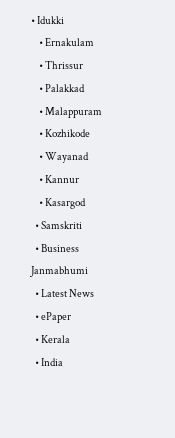• Idukki
    • Ernakulam
    • Thrissur
    • Palakkad
    • Malappuram
    • Kozhikode
    • Wayanad
    • Kannur
    • Kasargod
  • Samskriti
  • Business
Janmabhumi
  • Latest News
  • ePaper
  • Kerala
  • India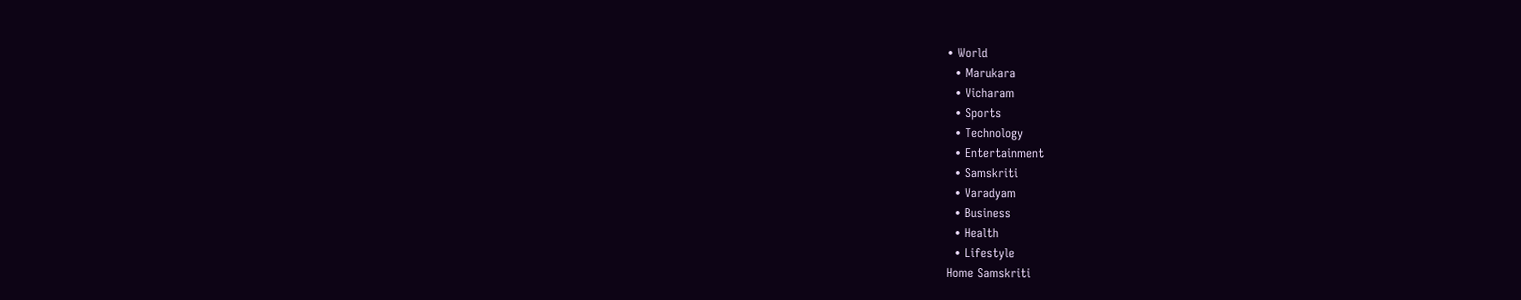• World
  • Marukara
  • Vicharam
  • Sports
  • Technology
  • Entertainment
  • Samskriti
  • Varadyam
  • Business
  • Health
  • Lifestyle
Home Samskriti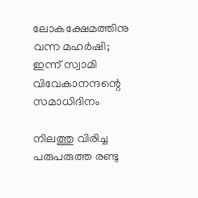ലോകക്ഷേമത്തിനു വന്ന മഹര്‍ഷി; ഇന്ന് സ്വാമി വിവേകാനന്ദന്റെ സമാധിദിനം

നിലത്തു വിരിച്ച പരുപരുത്ത രണ്ടു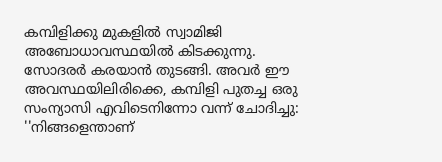കമ്പിളിക്കു മുകളില്‍ സ്വാമിജി അബോധാവസ്ഥയില്‍ കിടക്കുന്നു. സോദരര്‍ കരയാന്‍ തുടങ്ങി. അവര്‍ ഈ അവസ്ഥയിലിരിക്കെ, കമ്പിളി പുതച്ച ഒരു സംന്യാസി എവിടെനിന്നോ വന്ന് ചോദിച്ചു: ''നിങ്ങളെന്താണ്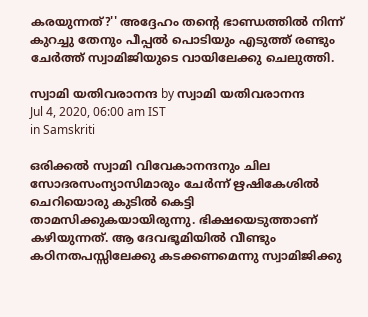കരയുന്നത്?'' അദ്ദേഹം തന്റെ ഭാണ്ഡത്തില്‍ നിന്ന് കുറച്ചു തേനും പീപ്പല്‍ പൊടിയും എടുത്ത് രണ്ടും ചേര്‍ത്ത് സ്വാമിജിയുടെ വായിലേക്കു ചെലുത്തി.

സ്വാമി യതിവരാനന്ദ by സ്വാമി യതിവരാനന്ദ
Jul 4, 2020, 06:00 am IST
in Samskriti

ഒരിക്കല്‍ സ്വാമി വിവേകാനന്ദനും ചില സോദരസംന്യാസിമാരും ചേര്‍ന്ന് ഋഷികേശില്‍ ചെറിയൊരു കുടില്‍ കെട്ടി താമസിക്കുകയായിരുന്നു. ഭിക്ഷയെടുത്താണ് കഴിയുന്നത്. ആ ദേവഭൂമിയില്‍ വീണ്ടും കഠിനതപസ്സിലേക്കു കടക്കണമെന്നു സ്വാമിജിക്കു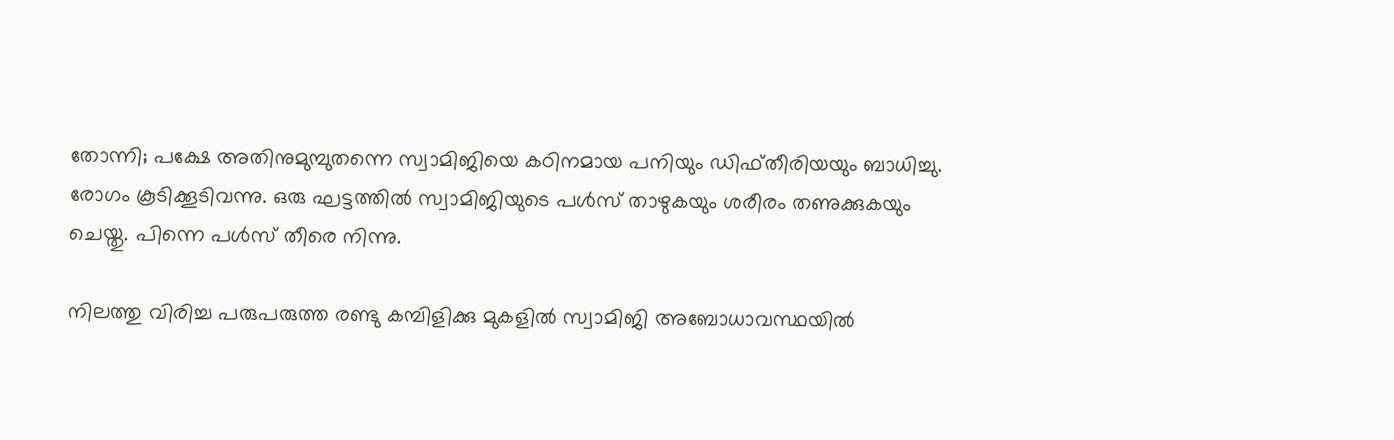തോന്നി; പക്ഷേ അതിനുമുമ്പുതന്നെ സ്വാമിജിയെ കഠിനമായ പനിയും ഡിഫ്തീരിയയും ബാധിച്ചു. രോഗം കൂടിക്കൂടിവന്നു. ഒരു ഘട്ടത്തില്‍ സ്വാമിജിയുടെ പള്‍സ് താഴുകയും ശരീരം തണുക്കുകയും ചെയ്തു. പിന്നെ പള്‍സ് തീരെ നിന്നു.

നിലത്തു വിരിച്ച പരുപരുത്ത രണ്ടു കമ്പിളിക്കു മുകളില്‍ സ്വാമിജി അബോധാവസ്ഥയില്‍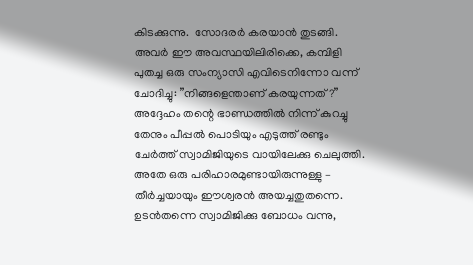കിടക്കുന്നു.  സോദരര്‍ കരയാന്‍ തുടങ്ങി. അവര്‍ ഈ അവസ്ഥയിലിരിക്കെ, കമ്പിളി പുതച്ച ഒരു സംന്യാസി എവിടെനിന്നോ വന്ന് ചോദിച്ചു: ”നിങ്ങളെന്താണ് കരയുന്നത്?” അദ്ദേഹം തന്റെ ഭാണ്ഡത്തില്‍ നിന്ന് കുറച്ചു തേനും പീപ്പല്‍ പൊടിയും എടുത്ത് രണ്ടും ചേര്‍ത്ത് സ്വാമിജിയുടെ വായിലേക്കു ചെലുത്തി. അതേ ഒരു പരിഹാരമുണ്ടായിരുന്നുള്ളു – തീര്‍ച്ചയായും ഈശ്വരന്‍ അയച്ചതുതന്നെ. ഉടന്‍തന്നെ സ്വാമിജിക്കു ബോധം വന്നു,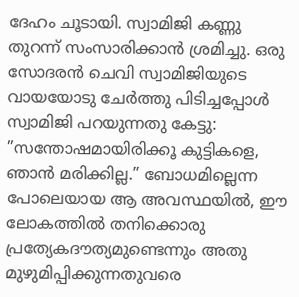ദേഹം ചൂടായി. സ്വാമിജി കണ്ണു തുറന്ന് സംസാരിക്കാന്‍ ശ്രമിച്ചു. ഒരു സോദരന്‍ ചെവി സ്വാമിജിയുടെ വായയോടു ചേര്‍ത്തു പിടിച്ചപ്പോള്‍ സ്വാമിജി പറയുന്നതു കേട്ടു: ”സന്തോഷമായിരിക്കൂ കുട്ടികളെ, ഞാന്‍ മരിക്കില്ല.” ബോധമില്ലെന്ന പോലെയായ ആ അവസ്ഥയില്‍, ഈ ലോകത്തില്‍ തനിക്കൊരു പ്രത്യേകദൗത്യമുണ്ടെന്നും അതു മുഴുമിപ്പിക്കുന്നതുവരെ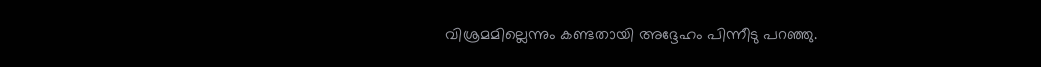വിശ്രമമില്ലെന്നും കണ്ടതായി അദ്ദേഹം പിന്നീടു പറഞ്ഞു.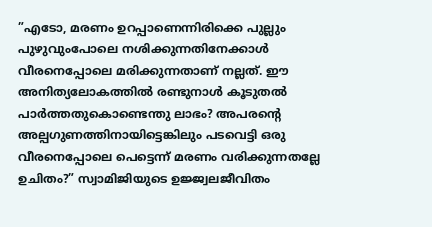”എടോ, മരണം ഉറപ്പാണെന്നിരിക്കെ പുല്ലും പുഴുവുംപോലെ നശിക്കുന്നതിനേക്കാള്‍ വീരനെപ്പോലെ മരിക്കുന്നതാണ് നല്ലത്. ഈ അനിത്യലോകത്തില്‍ രണ്ടുനാള്‍ കൂടുതല്‍ പാര്‍ത്തതുകൊണ്ടെന്തു ലാഭം? അപരന്റെ അല്പഗുണത്തിനായിട്ടെങ്കിലും പടവെട്ടി ഒരു വീരനെപ്പോലെ പെട്ടെന്ന് മരണം വരിക്കുന്നതല്ലേ ഉചിതം?” സ്വാമിജിയുടെ ഉജ്ജ്വലജീവിതം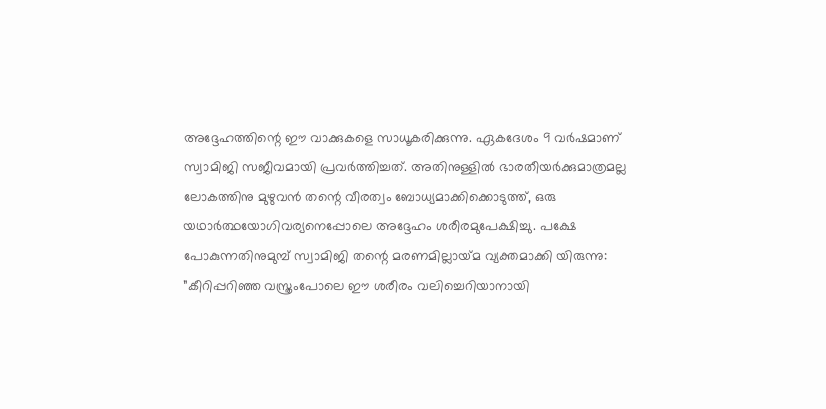അദ്ദേഹത്തിന്റെ ഈ വാക്കുകളെ സാധൂകരിക്കുന്നു. ഏകദേശം 9 വര്‍ഷമാണ് സ്വാമിജി സജീവമായി പ്രവര്‍ത്തിച്ചത്. അതിനുള്ളില്‍ ഭാരതീയര്‍ക്കുമാത്രമല്ല ലോകത്തിനു മുഴുവന്‍ തന്റെ വീരത്വം ബോധ്യമാക്കിക്കൊടുത്ത്, ഒരു യഥാര്‍ത്ഥയോഗിവര്യനെപ്പോലെ അദ്ദേഹം ശരീരമുപേക്ഷിച്ചു. പക്ഷേ പോകുന്നതിനുമുമ്പ് സ്വാമിജി തന്റെ മരണമില്ലായ്‌മ വ്യക്തമാക്കി യിരുന്നു: ”കീറിപ്പറിഞ്ഞ വസ്ത്രംപോലെ ഈ ശരീരം വലിച്ചെറിയാനായി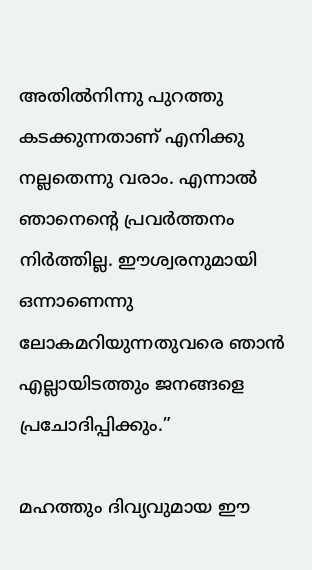അതില്‍നിന്നു പുറത്തു കടക്കുന്നതാണ് എനിക്കു നല്ലതെന്നു വരാം. എന്നാല്‍ ഞാനെന്റെ പ്രവര്‍ത്തനം  നിര്‍ത്തില്ല. ഈശ്വരനുമായി ഒന്നാണെന്നു ലോകമറിയുന്നതുവരെ ഞാന്‍ എല്ലായിടത്തും ജനങ്ങളെ പ്രചോദിപ്പിക്കും.”

മഹത്തും ദിവ്യവുമായ ഈ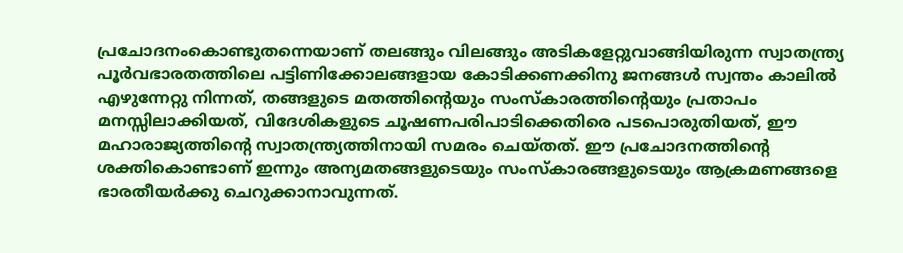പ്രചോദനംകൊണ്ടുതന്നെയാണ് തലങ്ങും വിലങ്ങും അടികളേറ്റുവാങ്ങിയിരുന്ന സ്വാതന്ത്ര്യ പൂര്‍വഭാരതത്തിലെ പട്ടിണിക്കോലങ്ങളായ കോടിക്കണക്കിനു ജനങ്ങള്‍ സ്വന്തം കാലില്‍ എഴുന്നേറ്റു നിന്നത്, തങ്ങളുടെ മതത്തിന്റെയും സംസ്‌കാരത്തിന്റെയും പ്രതാപം മനസ്സിലാക്കിയത്, വിദേശികളുടെ ചൂഷണപരിപാടിക്കെതിരെ പടപൊരുതിയത്, ഈ മഹാരാജ്യത്തിന്റെ സ്വാതന്ത്ര്യത്തിനായി സമരം ചെയ്തത്. ഈ പ്രചോദനത്തിന്റെ ശക്തികൊണ്ടാണ് ഇന്നും അന്യമതങ്ങളുടെയും സംസ്‌കാരങ്ങളുടെയും ആക്രമണങ്ങളെ ഭാരതീയര്‍ക്കു ചെറുക്കാനാവുന്നത്.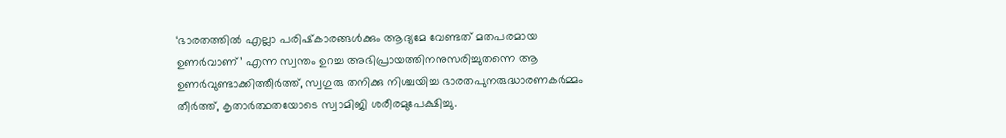‘ഭാരതത്തില്‍ എല്ലാ പരിഷ്‌കാരങ്ങള്‍ക്കും ആദ്യമേ വേണ്ടത് മതപരമായ ഉണര്‍വാണ്’ എന്ന സ്വന്തം ഉറച്ച അഭിപ്രായത്തിനനുസരിച്ചുതന്നെ ആ ഉണര്‍വുണ്ടാക്കിത്തീര്‍ത്ത്, സ്വഗുരു തനിക്കു നിശ്ചയിച്ച ഭാരതപുനരുദ്ധാരണകര്‍മ്മം തീര്‍ത്ത്, കൃതാര്‍ത്ഥതയോടെ സ്വാമിജി ശരീരമുപേക്ഷിച്ചു.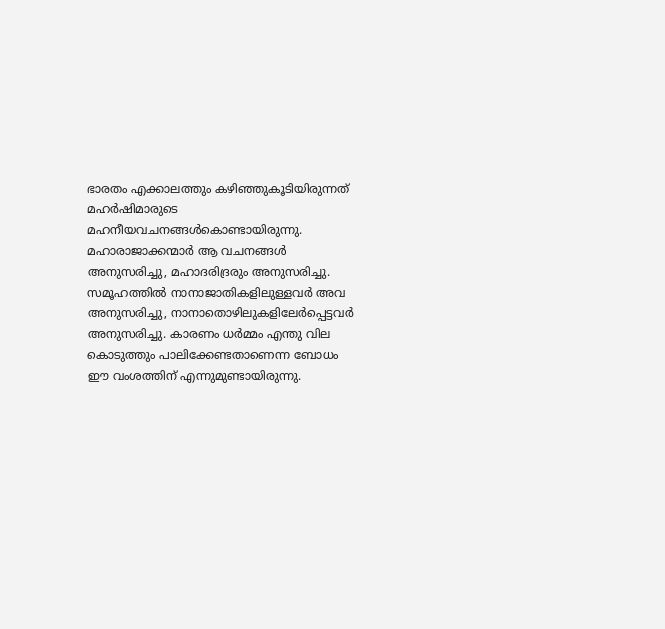ഭാരതം എക്കാലത്തും കഴിഞ്ഞുകൂടിയിരുന്നത് മഹര്‍ഷിമാരുടെ മഹനീയവചനങ്ങള്‍കൊണ്ടായിരുന്നു. മഹാരാജാക്കന്മാര്‍ ആ വചനങ്ങള്‍ അനുസരിച്ചു, മഹാദരിദ്രരും അനുസരിച്ചു. സമൂഹത്തില്‍ നാനാജാതികളിലുള്ളവര്‍ അവ അനുസരിച്ചു, നാനാതൊഴിലുകളിലേര്‍പ്പെട്ടവര്‍ അനുസരിച്ചു. കാരണം ധര്‍മ്മം എന്തു വില കൊടുത്തും പാലിക്കേണ്ടതാണെന്ന ബോധം ഈ വംശത്തിന് എന്നുമുണ്ടായിരുന്നു.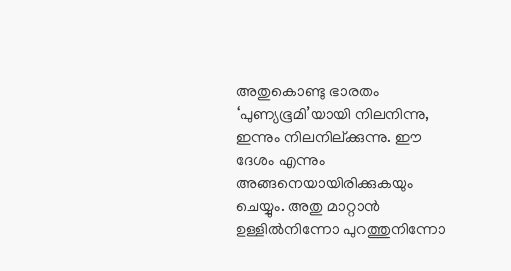അതുകൊണ്ടു ഭാരതം ‘പുണ്യഭൂമി’യായി നിലനിന്നു, ഇന്നും നിലനില്ക്കുന്നു. ഈ ദേശം എന്നും അങ്ങനെയായിരിക്കുകയും ചെയ്യും. അതു മാറ്റാന്‍ ഉള്ളില്‍നിന്നോ പുറത്തുനിന്നോ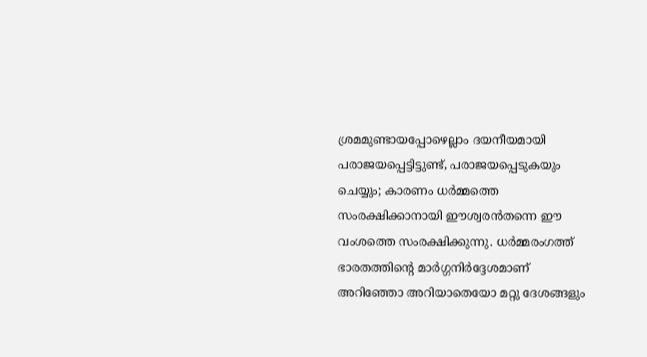ശ്രമമുണ്ടായപ്പോഴെല്ലാം ദയനീയമായി പരാജയപ്പെട്ടിട്ടുണ്ട്, പരാജയപ്പെടുകയും ചെയ്യും; കാരണം ധര്‍മ്മത്തെ സംരക്ഷിക്കാനായി ഈശ്വരന്‍തന്നെ ഈ വംശത്തെ സംരക്ഷിക്കുന്നു. ധര്‍മ്മരംഗത്ത് ഭാരതത്തിന്റെ മാര്‍ഗ്ഗനിര്‍ദ്ദേശമാണ് അറിഞ്ഞോ അറിയാതെയോ മറ്റു ദേശങ്ങളും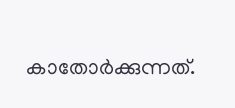കാതോര്‍ക്കുന്നത്.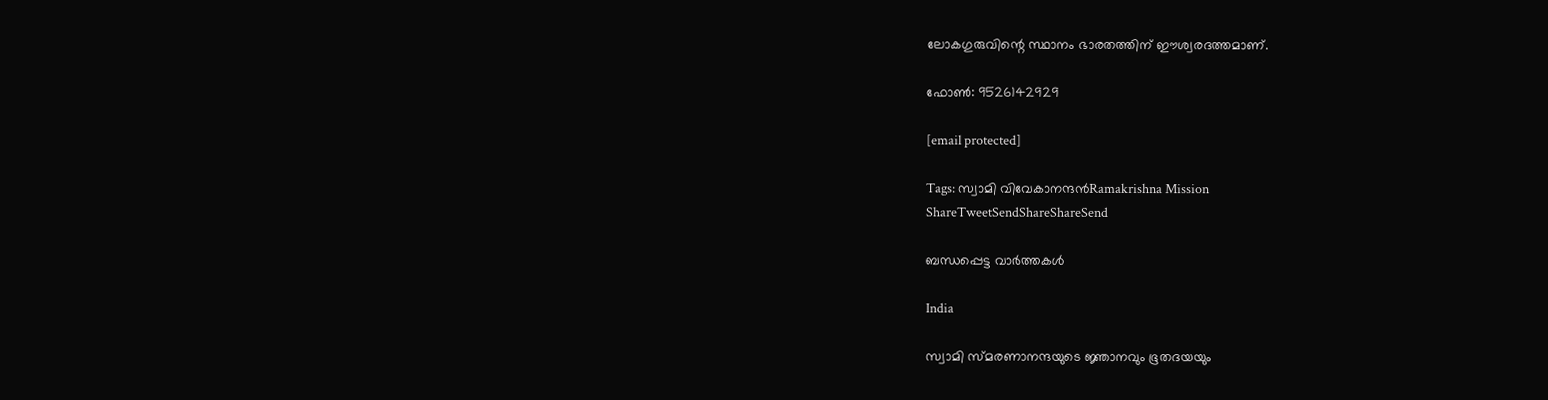ലോകഗുരുവിന്റെ സ്ഥാനം ഭാരതത്തിന് ഈശ്വരദത്തമാണ്.

ഫോണ്‍: 9526142929

[email protected]

Tags: സ്വാമി വിവേകാനന്ദന്‍Ramakrishna Mission
ShareTweetSendShareShareSend

ബന്ധപ്പെട്ട വാര്‍ത്തകള്‍

India

സ്വാമി സ്മരണാനന്ദയുടെ ജ്ഞാനവും ഭൂതദയയും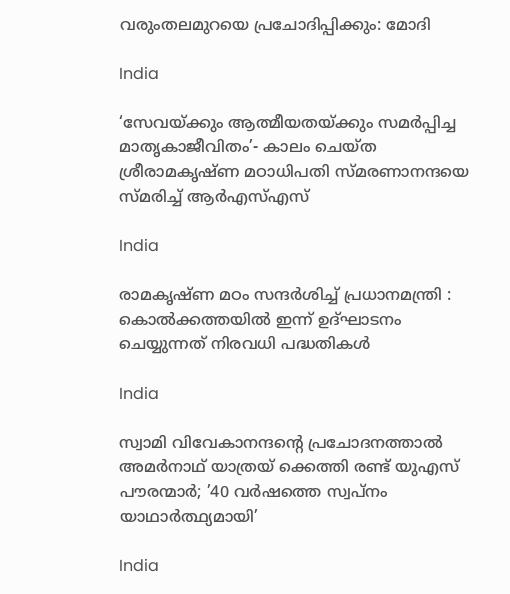വരുംതലമുറയെ പ്രചോദിപ്പിക്കും: മോദി

India

‘സേവയ്‌ക്കും ആത്മീയതയ്‌ക്കും സമര്‍പ്പിച്ച മാതൃകാജീവിതം’- കാലം ചെയ്ത ശ്രീരാമകൃഷ്ണ മഠാധിപതി സ്മരണാനന്ദയെ സ്മരിച്ച് ആര്‍എസ്എസ്

India

രാമകൃഷ്ണ മഠം സന്ദർശിച്ച് പ്രധാനമന്ത്രി : കൊൽക്കത്തയിൽ ഇന്ന് ഉദ്ഘാടനം ചെയ്യുന്നത് നിരവധി പദ്ധതികൾ

India

സ്വാമി വിവേകാനന്ദന്റെ പ്രചോദനത്താല്‍ അമര്‍നാഥ് യാത്രയ് ക്കെത്തി രണ്ട് യുഎസ് പൗരന്മാര്‍; ’40 വര്‍ഷത്തെ സ്വപ്നം യാഥാര്‍ത്ഥ്യമായി’

India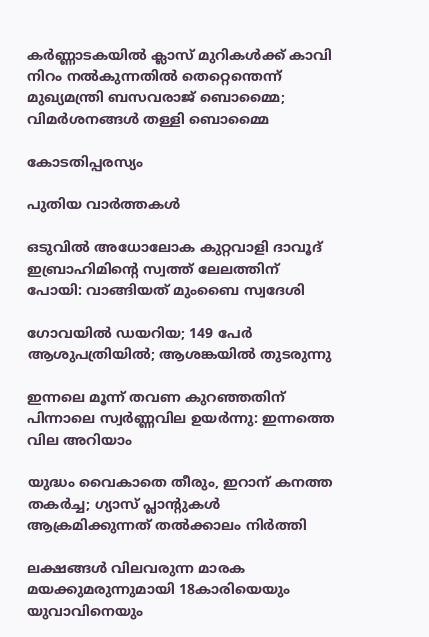കര്‍ണ്ണാടകയില്‍ ക്ലാസ് മുറികള്‍ക്ക് കാവി നിറം നല്‍കുന്നതില്‍ തെറ്റെന്തെന്ന് മുഖ്യമന്ത്രി ബസവരാജ് ബൊമ്മൈ; വിമര്‍ശനങ്ങള്‍ തള്ളി ബൊമ്മൈ

കോടതിപ്പരസ്യം

പുതിയ വാര്‍ത്തകള്‍

ഒടുവിൽ അധോലോക കുറ്റവാളി ദാവൂദ് ഇബ്രാഹിമിന്റെ സ്വത്ത് ലേലത്തിന് പോയി: വാങ്ങിയത് മുംബൈ സ്വദേശി

ഗോവയിൽ ഡയറിയ; 149 പേർ ആശുപത്രിയിൽ; ആശങ്കയിൽ തുടരുന്നു

ഇന്നലെ മൂന്ന് തവണ കുറഞ്ഞതിന് പിന്നാലെ സ്വർണ്ണവില ഉയർന്നു: ഇന്നത്തെ വില അറിയാം

യുദ്ധം വൈകാതെ തീരും, ഇറാന് കനത്ത തകർച്ച; ഗ്യാസ് പ്ലാന്റുകൾ ആക്രമിക്കുന്നത് തൽക്കാലം നിർത്തി

ലക്ഷങ്ങൾ വിലവരുന്ന മാരക മയക്കുമരുന്നുമായി 18കാരിയെയും യുവാവിനെയും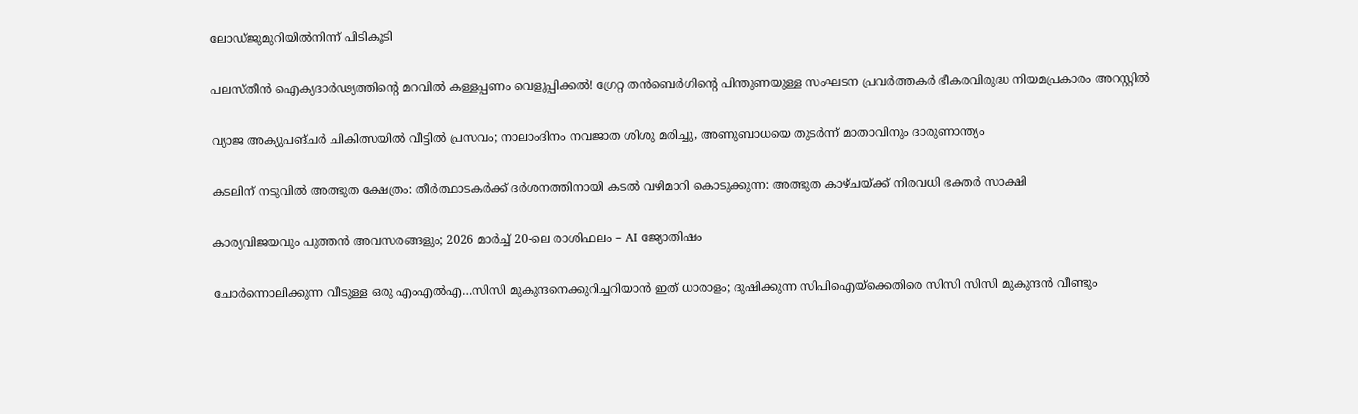ലോഡ്ജുമുറിയിൽനിന്ന് പിടികൂടി

പലസ്തീൻ ഐക്യദാർഢ്യത്തിന്റെ മറവിൽ കള്ളപ്പണം വെളുപ്പിക്കൽ! ഗ്രേറ്റ തന്‍ബെര്‍ഗിന്റെ പിന്തുണയുള്ള സംഘടന പ്രവർത്തകർ ഭീകരവിരുദ്ധ നിയമപ്രകാരം അറസ്റ്റിൽ

വ്യാജ അക്യുപങ്ചർ ചികിത്സയിൽ വീട്ടിൽ പ്രസവം; നാലാംദിനം നവജാത ശിശു മരിച്ചു, അണുബാധയെ തുടർന്ന് മാതാവിനും ദാരുണാന്ത്യം

കടലിന് നടുവില്‍ അത്ഭുത ക്ഷേത്രം: തീര്‍ത്ഥാടകര്‍ക്ക് ദര്‍ശനത്തിനായി കടല്‍ വഴിമാറി കൊടുക്കുന്ന: അത്ഭുത കാഴ്ചയ്‌ക്ക് നിരവധി ഭക്തര്‍ സാക്ഷി

കാര്യവിജയവും പുത്തൻ അവസരങ്ങളും; 2026 മാർച്ച് 20-ലെ രാശിഫലം – AI ജ്യോതിഷം

ചോര്‍ന്നൊലിക്കുന്ന വീടുള്ള ഒരു എംഎല്‍എ…സിസി മുകുന്ദനെക്കുറിച്ചറിയാന്‍ ഇത് ധാരാളം; ദുഷിക്കുന്ന സിപിഐയ്‌ക്കെതിരെ സിസി സിസി മുകുന്ദന്‍ വീണ്ടും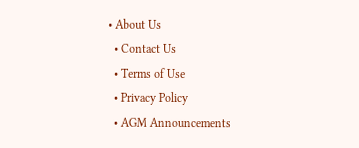• About Us
  • Contact Us
  • Terms of Use
  • Privacy Policy
  • AGM Announcements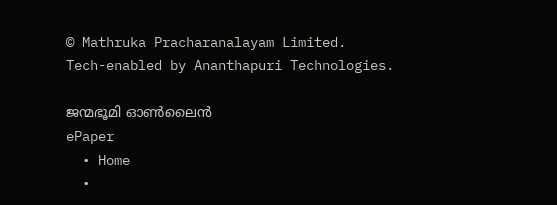© Mathruka Pracharanalayam Limited.
Tech-enabled by Ananthapuri Technologies.

ജന്മഭൂമി ഓണ്‍ലൈന്‍
ePaper
  • Home
  •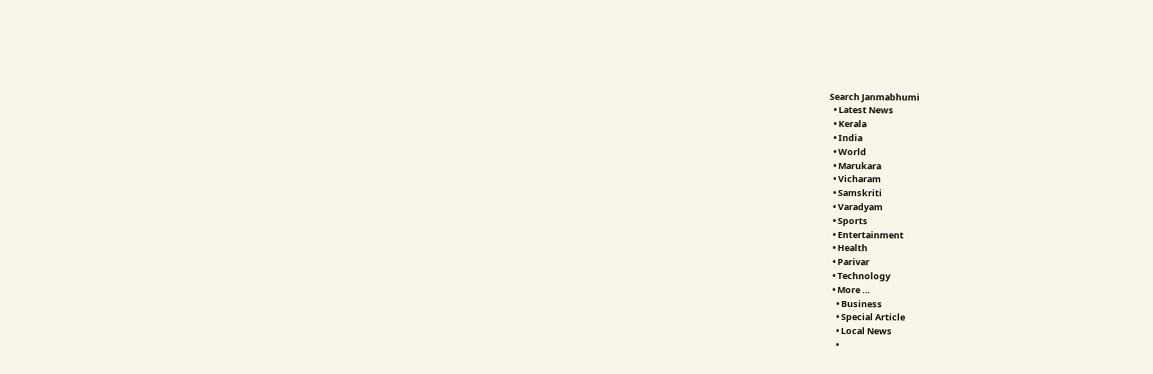Search Janmabhumi
  • Latest News
  • Kerala
  • India
  • World
  • Marukara
  • Vicharam
  • Samskriti
  • Varadyam
  • Sports
  • Entertainment
  • Health
  • Parivar
  • Technology
  • More …
    • Business
    • Special Article
    • Local News
    •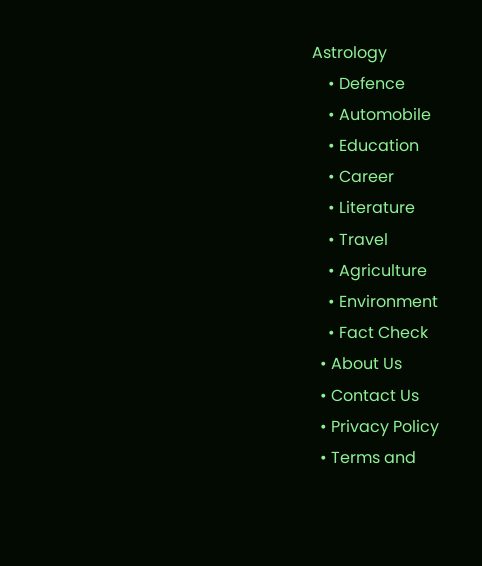Astrology
    • Defence
    • Automobile
    • Education
    • Career
    • Literature
    • Travel
    • Agriculture
    • Environment
    • Fact Check
  • About Us
  • Contact Us
  • Privacy Policy
  • Terms and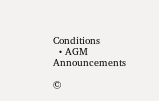Conditions
  • AGM Announcements

©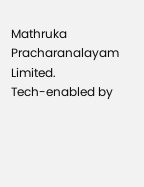Mathruka Pracharanalayam Limited.
Tech-enabled by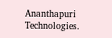Ananthapuri Technologies.